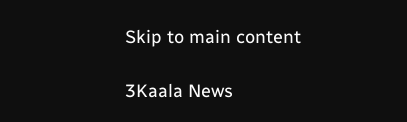Skip to main content

3Kaala News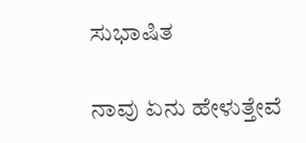ಸುಭಾಷಿತ

ನಾವು ಏನು ಹೇಳುತ್ತೇವೆ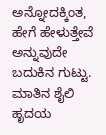ಅನ್ನೋದಕ್ಕಿಂತ, ಹೇಗೆ ಹೇಳುತ್ತೇವೆ ಅನ್ನುವುದೇ ಬದುಕಿನ ಗುಟ್ಟು.
ಮಾತಿನ ಶೈಲಿ ಹೃದಯ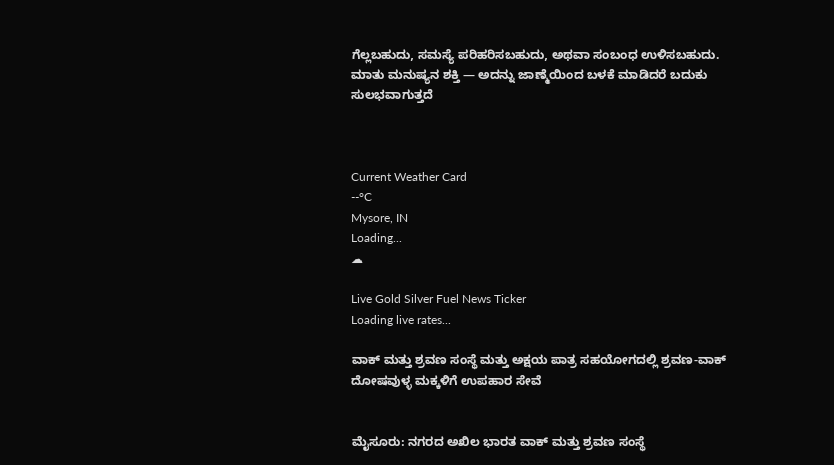ಗೆಲ್ಲಬಹುದು, ಸಮಸ್ಯೆ ಪರಿಹರಿಸಬಹುದು, ಅಥವಾ ಸಂಬಂಧ ಉಳಿಸಬಹುದು.
ಮಾತು ಮನುಷ್ಯನ ಶಕ್ತಿ — ಅದನ್ನು ಜಾಣ್ಮೆಯಿಂದ ಬಳಕೆ ಮಾಡಿದರೆ ಬದುಕು ಸುಲಭವಾಗುತ್ತದೆ



Current Weather Card
--°C
Mysore, IN
Loading...
☁

Live Gold Silver Fuel News Ticker
Loading live rates...

ವಾಕ್ ಮತ್ತು ಶ್ರವಣ ಸಂಸ್ಥೆ ಮತ್ತು ಅಕ್ಷಯ ಪಾತ್ರ ಸಹಯೋಗದಲ್ಲಿ ಶ್ರವಣ-ವಾಕ್ ದೋಷವುಳ್ಳ ಮಕ್ಕಳಿಗೆ ಉಪಹಾರ ಸೇವೆ


ಮೈಸೂರು: ನಗರದ ಅಖಿಲ ಭಾರತ ವಾಕ್ ಮತ್ತು ಶ್ರವಣ ಸಂಸ್ಥೆ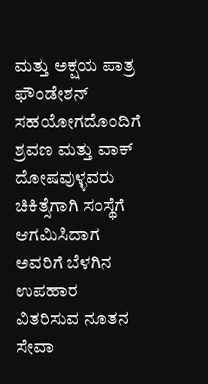ಮತ್ತು ಅಕ್ಷಯ ಪಾತ್ರ ಫೌಂಡೇಶನ್ ಸಹಯೋಗದೊಂದಿಗೆ ಶ್ರವಣ ಮತ್ತು ವಾಕ್ ದೋಷವುಳ್ಳವರು ಚಿಕಿತ್ಸೆಗಾಗಿ ಸಂಸ್ಥೆಗೆ ಆಗಮಿಸಿದಾಗ ಅವರಿಗೆ ಬೆಳಗಿನ ಉಪಹಾರ ವಿತರಿಸುವ ನೂತನ ಸೇವಾ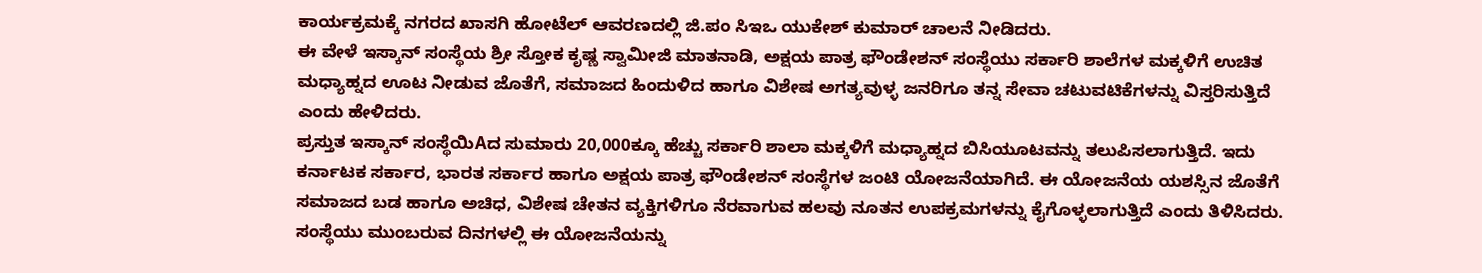ಕಾರ್ಯಕ್ರಮಕ್ಕೆ ನಗರದ ಖಾಸಗಿ ಹೋಟೆಲ್ ಆವರಣದಲ್ಲಿ ಜಿ.ಪಂ ಸಿಇಒ ಯುಕೇಶ್ ಕುಮಾರ್ ಚಾಲನೆ ನೀಡಿದರು.
ಈ ವೇಳೆ ಇಸ್ಕಾನ್ ಸಂಸ್ಥೆಯ ಶ್ರೀ ಸ್ತೋಕ ಕೃಷ್ಣ ಸ್ವಾಮೀಜಿ ಮಾತನಾಡಿ, ಅಕ್ಷಯ ಪಾತ್ರ ಫೌಂಡೇಶನ್ ಸಂಸ್ಥೆಯು ಸರ್ಕಾರಿ ಶಾಲೆಗಳ ಮಕ್ಕಳಿಗೆ ಉಚಿತ ಮಧ್ಯಾಹ್ನದ ಊಟ ನೀಡುವ ಜೊತೆಗೆ, ಸಮಾಜದ ಹಿಂದುಳಿದ ಹಾಗೂ ವಿಶೇಷ ಅಗತ್ಯವುಳ್ಳ ಜನರಿಗೂ ತನ್ನ ಸೇವಾ ಚಟುವಟಿಕೆಗಳನ್ನು ವಿಸ್ತರಿಸುತ್ತಿದೆ ಎಂದು ಹೇಳಿದರು.
ಪ್ರಸ್ತುತ ಇಸ್ಕಾನ್ ಸಂಸ್ಥೆಯಿAದ ಸುಮಾರು 20,000ಕ್ಕೂ ಹೆಚ್ಚು ಸರ್ಕಾರಿ ಶಾಲಾ ಮಕ್ಕಳಿಗೆ ಮಧ್ಯಾಹ್ನದ ಬಿಸಿಯೂಟವನ್ನು ತಲುಪಿಸಲಾಗುತ್ತಿದೆ. ಇದು ಕರ್ನಾಟಕ ಸರ್ಕಾರ, ಭಾರತ ಸರ್ಕಾರ ಹಾಗೂ ಅಕ್ಷಯ ಪಾತ್ರ ಫೌಂಡೇಶನ್ ಸಂಸ್ಥೆಗಳ ಜಂಟಿ ಯೋಜನೆಯಾಗಿದೆ. ಈ ಯೋಜನೆಯ ಯಶಸ್ಸಿನ ಜೊತೆಗೆ ಸಮಾಜದ ಬಡ ಹಾಗೂ ಅಚಿಧ, ವಿಶೇಷ ಚೇತನ ವ್ಯಕ್ತಿಗಳಿಗೂ ನೆರವಾಗುವ ಹಲವು ನೂತನ ಉಪಕ್ರಮಗಳನ್ನು ಕೈಗೊಳ್ಳಲಾಗುತ್ತಿದೆ ಎಂದು ತಿಳಿಸಿದರು.
ಸಂಸ್ಥೆಯು ಮುಂಬರುವ ದಿನಗಳಲ್ಲಿ ಈ ಯೋಜನೆಯನ್ನು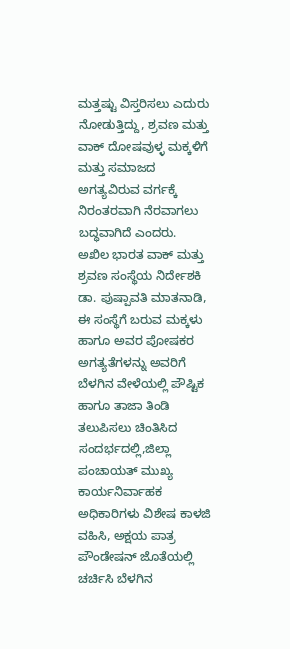ಮತ್ತಷ್ಟು ವಿಸ್ತರಿಸಲು ಎದುರು ನೋಡುತ್ತಿದ್ದು, ಶ್ರವಣ ಮತ್ತು ವಾಕ್ ದೋಷವುಳ್ಳ ಮಕ್ಕಳಿಗೆ ಮತ್ತು ಸಮಾಜದ ಅಗತ್ಯವಿರುವ ವರ್ಗಕ್ಕೆ ನಿರಂತರವಾಗಿ ನೆರವಾಗಲು ಬದ್ಧವಾಗಿದೆ ಎಂದರು.
ಅಖಿಲ ಭಾರತ ವಾಕ್ ಮತ್ತು ಶ್ರವಣ ಸಂಸ್ಥೆಯ ನಿರ್ದೇಶಕಿ ಡಾ. ಪುಷ್ಪಾವತಿ ಮಾತನಾಡಿ, ಈ ಸಂಸ್ಥೆಗೆ ಬರುವ ಮಕ್ಕಳು ಹಾಗೂ ಅವರ ಪೋಷಕರ ಅಗತ್ಯತೆಗಳನ್ನು ಅವರಿಗೆ ಬೆಳಗಿನ ವೇಳೆಯಲ್ಲಿ ಪೌಷ್ಟಿಕ ಹಾಗೂ ತಾಜಾ ತಿಂಡಿ ತಲುಪಿಸಲು ಚಿಂತಿಸಿದ ಸಂದರ್ಭದಲ್ಲಿ,ಜಿಲ್ಲಾ ಪಂಚಾಯತ್ ಮುಖ್ಯ ಕಾರ್ಯನಿರ್ವಾಹಕ ಅಧಿಕಾರಿಗಳು ವಿಶೇಷ ಕಾಳಜಿ ವಹಿಸಿ, ಅಕ್ಷಯ ಪಾತ್ರ ಪೌಂಡೇಷನ್ ಜೊತೆಯಲ್ಲಿ ಚರ್ಚಿಸಿ ಬೆಳಗಿನ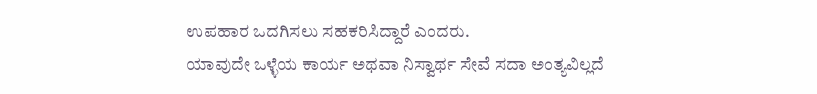ಉಪಹಾರ ಒದಗಿಸಲು ಸಹಕರಿಸಿದ್ದಾರೆ ಎಂದರು.
ಯಾವುದೇ ಒಳ್ಳೆಯ ಕಾರ್ಯ ಅಥವಾ ನಿಸ್ವಾರ್ಥ ಸೇವೆ ಸದಾ ಅಂತ್ಯವಿಲ್ಲದೆ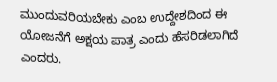ಮುಂದುವರಿಯಬೇಕು ಎಂಬ ಉದ್ದೇಶದಿಂದ ಈ ಯೋಜನೆಗೆ ಅಕ್ಷಯ ಪಾತ್ರ ಎಂದು ಹೆಸರಿಡಲಾಗಿದೆ ಎಂದರು.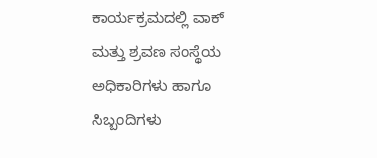ಕಾರ್ಯಕ್ರಮದಲ್ಲಿ ವಾಕ್ ಮತ್ತು ಶ್ರವಣ ಸಂಸ್ಥೆಯ ಅಧಿಕಾರಿಗಳು ಹಾಗೂ ಸಿಬ್ಬಂದಿಗಳು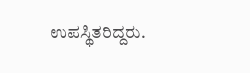ಉಪಸ್ಥಿತರಿದ್ದರು.